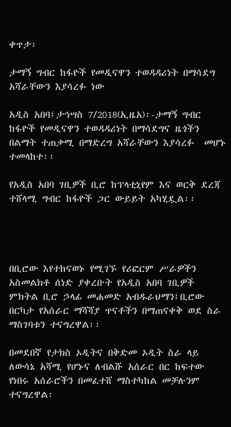ቀጥታ፡

ታማኝ ግብር ከፋዮች የመዲናዋን ተወዳዳሪነት በማሳደግ አሻራቸውን እያሳረፉ ነው

አዲስ አበባ፤ታኅሣስ 7/2018(ኢዜአ)፡-ታማኝ ግብር ከፋዮች የመዲናዋን ተወዳዳሪነት በማሳደግና ዜጎችን በልማት ተጠቃሚ በማድረግ አሻራቸውን እያሳረፉ  መሆኑ ተመላከተ፡፡

የአዲስ አበባ ገቢዎች ቢሮ ከፕላቲኒየም እና ወርቅ ደረጃ ተሸላሚ ግብር ከፋዮች ጋር ውይይት አካሂዷል፡፡




በቢሮው እየተከናወኑ የሚገኙ የሪፎርም ሥራዎችን አስመልክቶ ሰነድ ያቀረቡት የአዲስ አበባ ገቢዎች ምክትል ቢሮ ኃላፊ መሐመድ አብዱራህማን፤ቢሮው በርካታ የአሰራር ማሻሻያ ጥናቶችን በማጠናቀቅ ወደ ስራ ማስገባቱን ተናግረዋል፡፡

በመደበኛ የታክስ ኦዲትና በቅድመ ኦዲት ስራ ላይ ለውሳኔ አሻሚ የሆኑና ለብልሹ አሰራር በር ከፍተው የነበሩ አሰራሮችን በመፈተሸ ማስተካከል መቻሉንም ተናግረዋል፡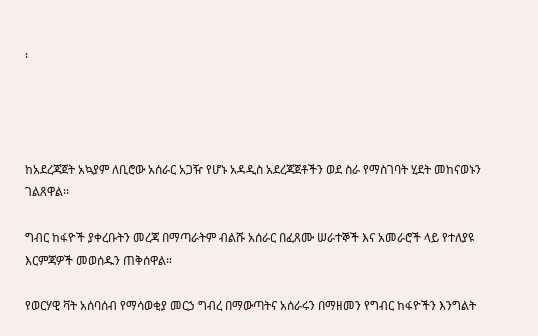፡




ከአደረጃጀት አኳያም ለቢሮው አሰራር አጋዥ የሆኑ አዳዲስ አደረጃጀቶችን ወደ ስራ የማስገባት ሂደት መከናወኑን ገልጸዋል፡፡

ግብር ከፋዮች ያቀረቡትን መረጃ በማጣራትም ብልሹ አሰራር በፈጸሙ ሠራተኞች እና አመራሮች ላይ የተለያዩ እርምጃዎች መወሰዱን ጠቅሰዋል።

የወርሃዊ ቫት አሰባሰብ የማሳወቂያ መርኃ ግብረ በማውጣትና አሰራሩን በማዘመን የግብር ከፋዮችን እንግልት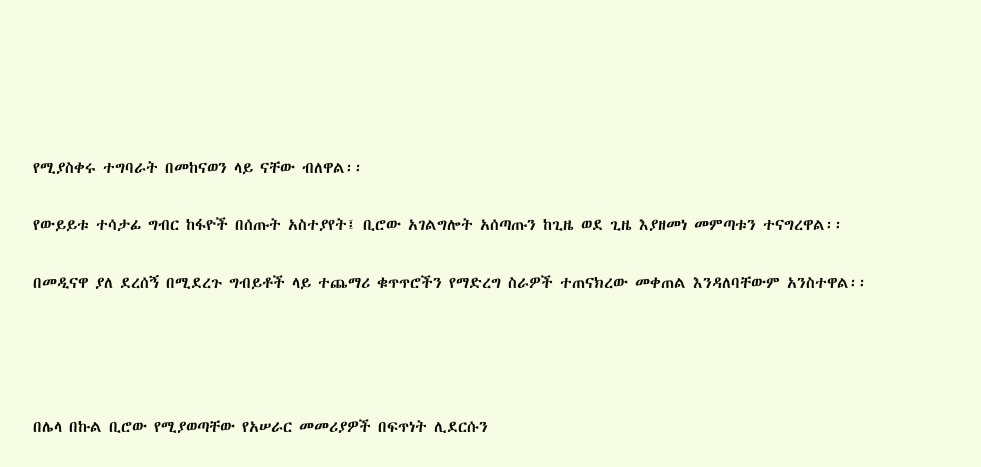የሚያስቀሩ ተግባራት በመከናወን ላይ ናቸው ብለዋል፡፡

የውይይቱ ተሳታፊ ግብር ከፋዮች በሰጡት አስተያየት፤ ቢሮው አገልግሎት አሰጣጡን ከጊዜ ወደ ጊዜ እያዘመነ መምጣቱን ተናግረዋል፡፡

በመዲናዋ ያለ ደረሰኝ በሚደረጉ ግብይቶች ላይ ተጨማሪ ቁጥጥሮችን የማድረግ ስራዎች ተጠናክረው መቀጠል እንዳለባቸውም አንስተዋል፡፡




በሌላ በኩል ቢሮው የሚያወጣቸው የአሠራር መመሪያዎች በፍጥነት ሊደርሱን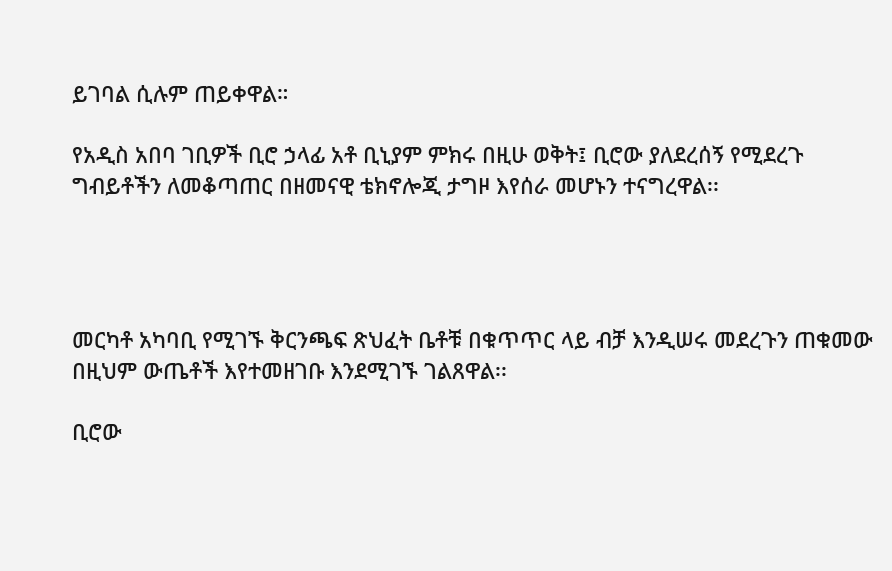ይገባል ሲሉም ጠይቀዋል።

የአዲስ አበባ ገቢዎች ቢሮ ኃላፊ አቶ ቢኒያም ምክሩ በዚሁ ወቅት፤ ቢሮው ያለደረሰኝ የሚደረጉ ግብይቶችን ለመቆጣጠር በዘመናዊ ቴክኖሎጂ ታግዞ እየሰራ መሆኑን ተናግረዋል፡፡




መርካቶ አካባቢ የሚገኙ ቅርንጫፍ ጽህፈት ቤቶቹ በቁጥጥር ላይ ብቻ እንዲሠሩ መደረጉን ጠቁመው በዚህም ውጤቶች እየተመዘገቡ እንደሚገኙ ገልጸዋል፡፡

ቢሮው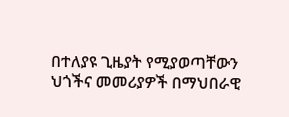በተለያዩ ጊዜያት የሚያወጣቸውን ህጎችና መመሪያዎች በማህበራዊ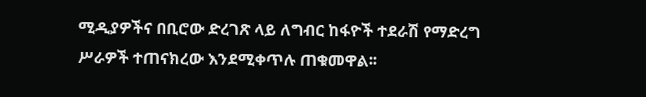ሚዲያዎችና በቢሮው ድረገጽ ላይ ለግብር ከፋዮች ተደራሽ የማድረግ ሥራዎች ተጠናክረው እንደሚቀጥሉ ጠቁመዋል፡፡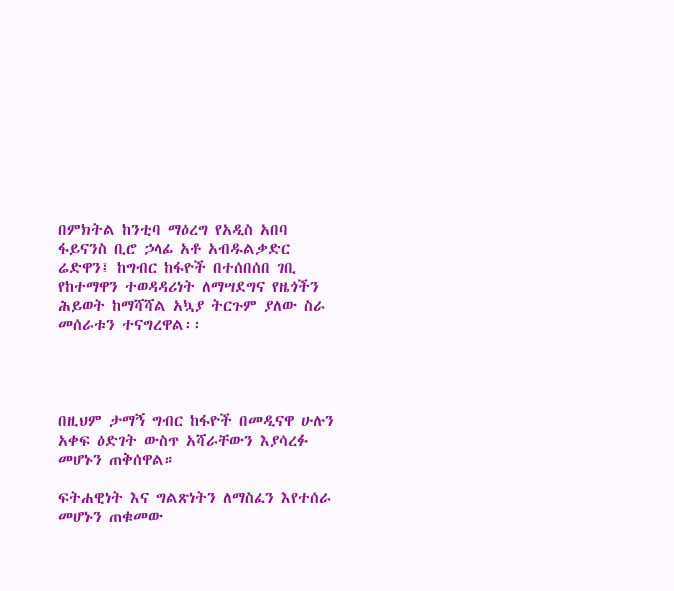በምክትል ከንቲባ ማዕረግ የአዲስ አበባ ፋይናንስ ቢሮ ኃላፊ አቶ አብዱልቃድር ሬድዋን፤ ከግብር ከፋዮች በተሰበሰበ ገቢ የከተማዋን ተወዳዳሪነት ለማሣደግና የዜጎችን ሕይወት ከማሻሻል አኳያ ትርጉም ያለው ስራ መሰራቱን ተናግረዋል፡፡




በዚህም ታማኝ ግብር ከፋዮች በመዲናዋ ሁሉን አቀፍ ዕድገት ውስጥ አሻራቸውን እያሳረፉ መሆኑን ጠቅሰዋል።

ፍትሐዊነት እና ግልጽነትን ለማስፈን እየተሰራ መሆኑን ጠቁመው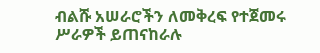ብልሹ አሠራሮችን ለመቅረፍ የተጀመሩ ሥራዎች ይጠናከራሉ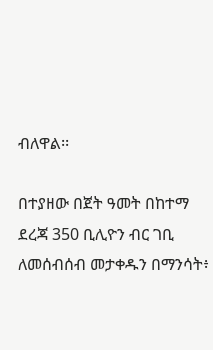ብለዋል፡፡

በተያዘው በጀት ዓመት በከተማ ደረጃ 350 ቢሊዮን ብር ገቢ ለመሰብሰብ መታቀዱን በማንሳት፥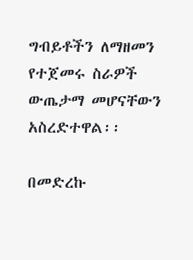ግብይቶችን ለማዘመን የተጀመሩ ስራዎች ውጤታማ መሆናቸውን አስረድተዋል፡፡

በመድረኩ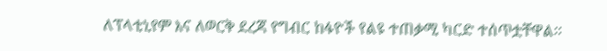ለፕላቲኒየም እና ለወርቅ ደረጃ የግብር ከፋዮች የልዩ ተጠቃሚ ካርድ ተሰጥቷቸዋል፡፡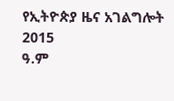የኢትዮጵያ ዜና አገልግሎት
2015
ዓ.ም